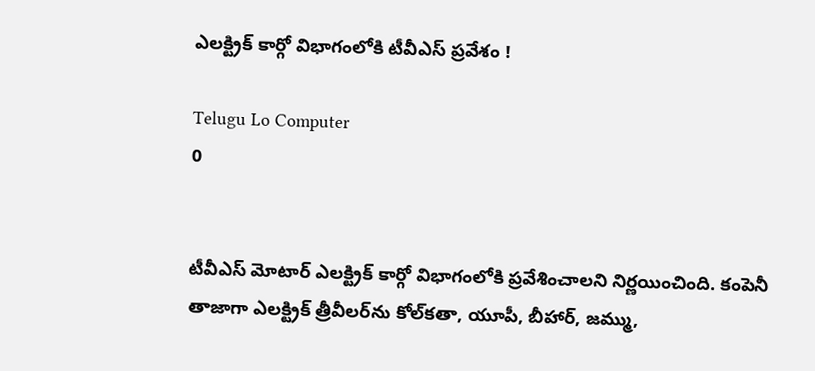ఎలక్ట్రిక్‌ కార్గో విభాగంలోకి టీవీఎస్‌ ప్రవేశం !

Telugu Lo Computer
0


టీవీఎస్‌ మోటార్‌ ఎలక్ట్రిక్‌ కార్గో విభాగంలోకి ప్రవేశించాలని నిర్ణయించింది. కంపెనీ తాజాగా ఎలక్ట్రిక్‌ త్రీవీలర్‌ను కోల్‌కతా, యూపీ, బీహార్, జమ్ము,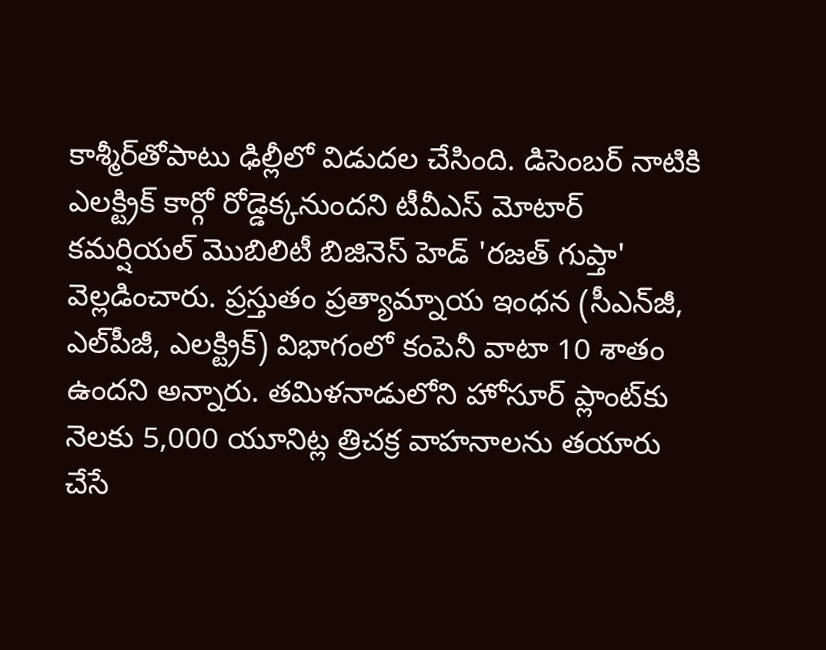కాశ్మీర్‌తోపాటు ఢిల్లీలో విడుదల చేసింది. డిసెంబర్‌ నాటికి ఎలక్ట్రిక్‌ కార్గో రోడ్డెక్కనుందని టీవీఎస్‌ మోటార్‌ కమర్షియల్‌ మొబిలిటీ బిజినెస్‌ హెడ్‌ 'రజత్‌ గుప్తా' వెల్లడించారు. ప్రస్తుతం ప్రత్యామ్నాయ ఇంధన (సీఎన్‌జీ, ఎల్‌పీజీ, ఎలక్ట్రిక్‌) విభాగంలో కంపెనీ వాటా 10 శాతం ఉందని అన్నారు. తమిళనాడులోని హోసూర్‌ ప్లాంట్‌కు నెలకు 5,000 యూనిట్ల త్రిచక్ర వాహనాలను తయారు చేసే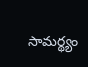సామర్థ్యం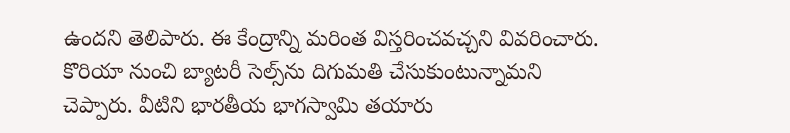ఉందని తెలిపారు. ఈ కేంద్రాన్ని మరింత విస్తరించవచ్చని వివరించారు. కొరియా నుంచి బ్యాటరీ సెల్స్‌ను దిగుమతి చేసుకుంటున్నామని చెప్పారు. వీటిని భారతీయ భాగస్వామి తయారు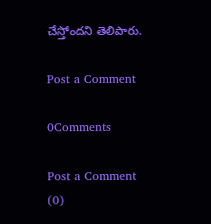చేస్తోందని తెలిపారు.

Post a Comment

0Comments

Post a Comment (0)